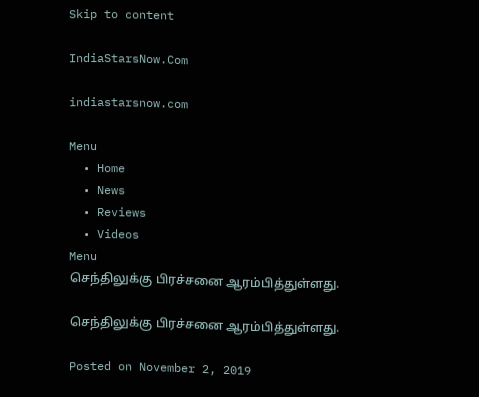Skip to content

IndiaStarsNow.Com

indiastarsnow.com

Menu
  • Home
  • News
  • Reviews
  • Videos
Menu
செந்திலுக்கு பிரச்சனை ஆரம்பித்துள்ளது.

செந்திலுக்கு பிரச்சனை ஆரம்பித்துள்ளது.

Posted on November 2, 2019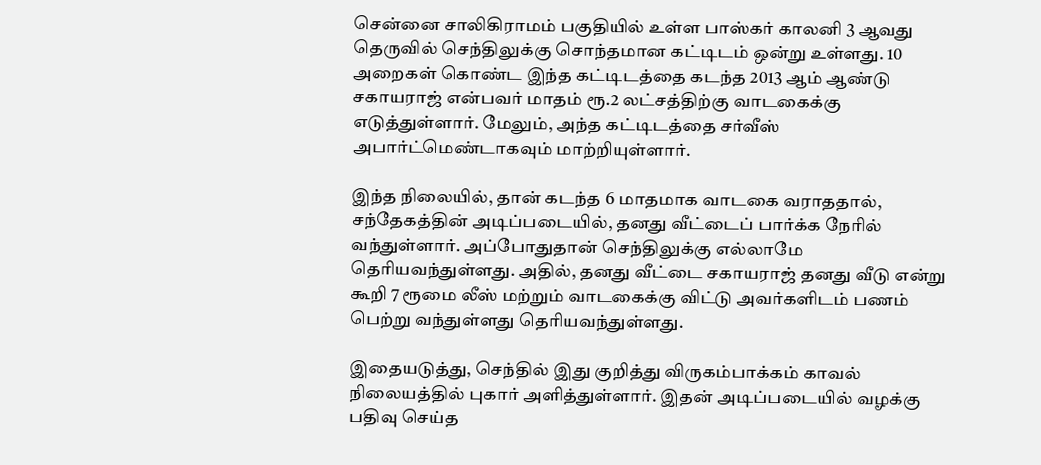சென்னை சாலிகிராமம் பகுதியில் உள்ள பாஸ்கர் காலனி 3 ஆவது தெருவில் செந்திலுக்கு சொந்தமான கட்டிடம் ஒன்று உள்ளது. 10 அறைகள் கொண்ட இந்த கட்டிடத்தை கடந்த 2013 ஆம் ஆண்டு சகாயராஜ் என்பவர் மாதம் ரூ.2 லட்சத்திற்கு வாடகைக்கு எடுத்துள்ளார். மேலும், அந்த கட்டிடத்தை சர்வீஸ் அபார்ட்மெண்டாகவும் மாற்றியுள்ளார்.

இந்த நிலையில், தான் கடந்த 6 மாதமாக வாடகை வராததால், சந்தேகத்தின் அடிப்படையில், தனது வீட்டைப் பார்க்க நேரில் வந்துள்ளார். அப்போதுதான் செந்திலுக்கு எல்லாமே தெரியவந்துள்ளது. அதில், தனது வீட்டை சகாயராஜ் தனது வீடு என்று கூறி 7 ரூமை லீஸ் மற்றும் வாடகைக்கு விட்டு அவர்களிடம் பணம் பெற்று வந்துள்ளது தெரியவந்துள்ளது.

இதையடுத்து, செந்தில் இது குறித்து விருகம்பாக்கம் காவல் நிலையத்தில் புகார் அளித்துள்ளார். இதன் அடிப்படையில் வழக்கு பதிவு செய்த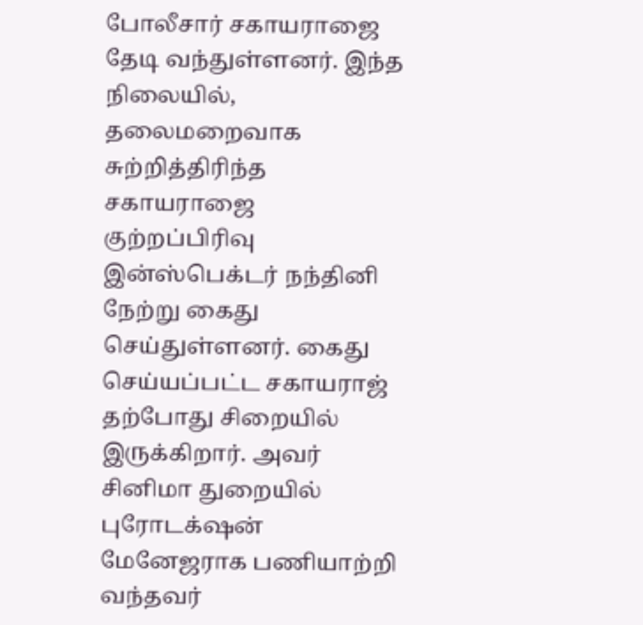போலீசார் சகாயராஜை தேடி வந்துள்ளனர். இந்த நிலையில், தலைமறைவாக சுற்றித்திரிந்த சகாயராஜை குற்றப்பிரிவு இன்ஸ்பெக்டர் நந்தினி நேற்று கைது செய்துள்ளனர். கைது செய்யப்பட்ட சகாயராஜ் தற்போது சிறையில் இருக்கிறார். அவர் சினிமா துறையில் புரோடக்‌ஷன் மேனேஜராக பணியாற்றி வந்தவர்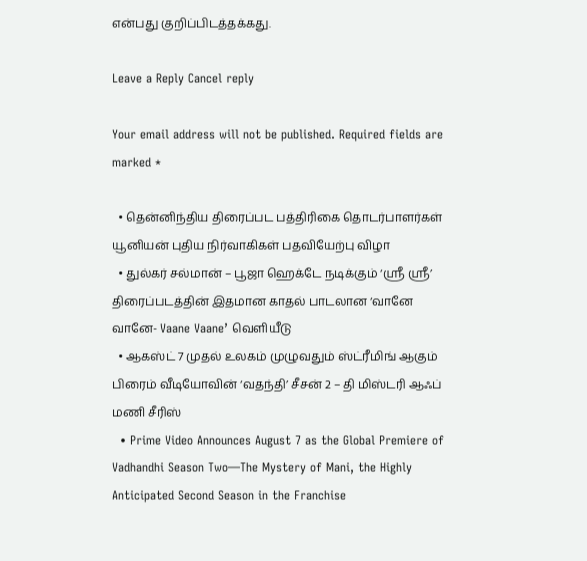என்பது குறிப்பிடத்தக்கது.

Leave a Reply Cancel reply

Your email address will not be published. Required fields are marked *

  • தென்னிந்திய திரைப்பட பத்திரிகை தொடர்பாளர்கள் யூனியன் புதிய நிர்வாகிகள் பதவியேற்பு விழா
  • துல்கர் சல்மான் – பூஜா ஹெக்டே நடிக்கும் ‘ஸ்ரீ ஸ்ரீ’ திரைப்படத்தின் இதமான காதல் பாடலான ‘வானே வானே- Vaane Vaane’ வெளியீடு
  • ஆகஸ்ட் 7 முதல் உலகம் முழுவதும் ஸ்ட்ரீமிங் ஆகும் பிரைம் வீடியோவின் ‘வதந்தி’ சீசன் 2 – தி மிஸ்டரி ஆஃப் மணி சீரிஸ்
  • Prime Video Announces August 7 as the Global Premiere of Vadhandhi Season Two—The Mystery of Mani, the Highly Anticipated Second Season in the Franchise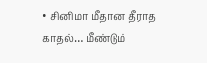• சினிமா மீதான தீராத காதல்… மீண்டும்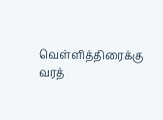வெள்ளித்திரைக்கு வரத்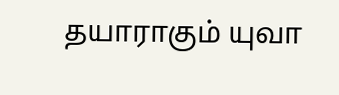தயாராகும் யுவா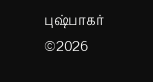புஷ்பாகர்
©2026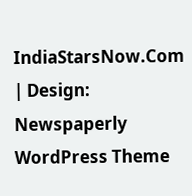IndiaStarsNow.Com | Design: Newspaperly WordPress Theme